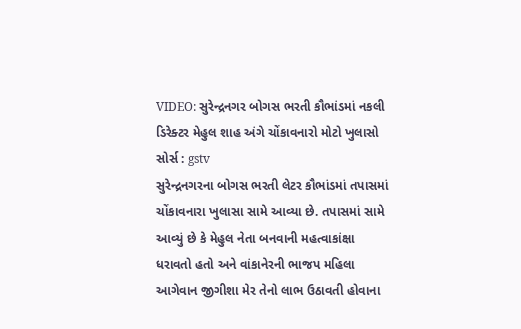VIDEO: સુરેન્દ્રનગર બોગસ ભરતી કૌભાંડમાં નકલી ડિરેક્ટર મેહુલ શાહ અંગે ચોંકાવનારો મોટો ખુલાસો
સોર્સ : gstv
સુરેન્દ્રનગરના બોગસ ભરતી લેટર કૌભાંડમાં તપાસમાં ચોંકાવનારા ખુલાસા સામે આવ્યા છે. તપાસમાં સામે આવ્યું છે કે મેહુલ નેતા બનવાની મહત્વાકાંક્ષા ધરાવતો હતો અને વાંકાનેરની ભાજપ મહિલા આગેવાન જીગીશા મેર તેનો લાભ ઉઠાવતી હોવાના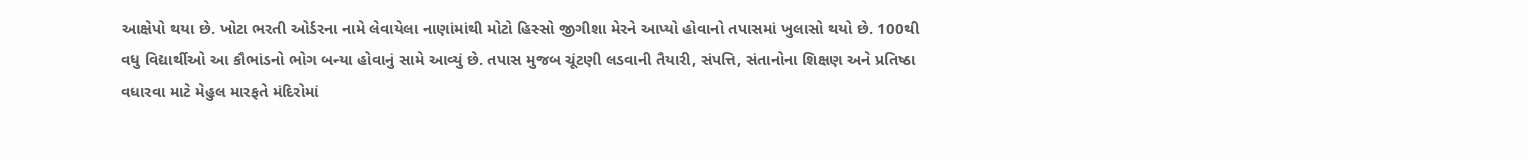આક્ષેપો થયા છે. ખોટા ભરતી ઓર્ડરના નામે લેવાયેલા નાણાંમાંથી મોટો હિસ્સો જીગીશા મેરને આપ્યો હોવાનો તપાસમાં ખુલાસો થયો છે. 100થી વધુ વિદ્યાર્થીઓ આ કૌભાંડનો ભોગ બન્યા હોવાનું સામે આવ્યું છે. તપાસ મુજબ ચૂંટણી લડવાની તૈયારી, સંપત્તિ, સંતાનોના શિક્ષણ અને પ્રતિષ્ઠા વધારવા માટે મેહુલ મારફતે મંદિરોમાં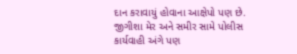દાન કરાવાયું હોવાના આક્ષેપો પણ છે. જીગીશા મેર અને સમીર સામે પોલીસ કાર્યવાહી અંગે પણ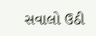સવાલો ઉઠી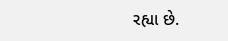રહ્યા છે.